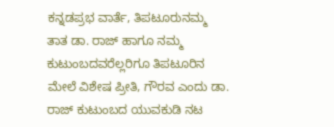ಕನ್ನಡಪ್ರಭ ವಾರ್ತೆ, ತಿಪಟೂರುನಮ್ಮ ತಾತ ಡಾ. ರಾಜ್ ಹಾಗೂ ನಮ್ಮ ಕುಟುಂಬದವರೆಲ್ಲರಿಗೂ ತಿಪಟೂರಿನ ಮೇಲೆ ವಿಶೇಷ ಪ್ರೀತಿ, ಗೌರವ ಎಂದು ಡಾ. ರಾಜ್ ಕುಟುಂಬದ ಯುವಕುಡಿ ನಟ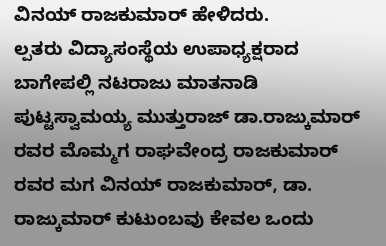ವಿನಯ್ ರಾಜಕುಮಾರ್ ಹೇಳಿದರು.
ಲ್ಪತರು ವಿದ್ಯಾಸಂಸ್ಥೆಯ ಉಪಾಧ್ಯಕ್ಷರಾದ ಬಾಗೇಪಲ್ಲಿ ನಟರಾಜು ಮಾತನಾಡಿ ಪುಟ್ಟಸ್ವಾಮಯ್ಯ ಮುತ್ತುರಾಜ್ ಡಾ.ರಾಜ್ಕುಮಾರ್ ರವರ ಮೊಮ್ಮಗ ರಾಘವೇಂದ್ರ ರಾಜಕುಮಾರ್ ರವರ ಮಗ ವಿನಯ್ ರಾಜಕುಮಾರ್, ಡಾ. ರಾಜ್ಕುಮಾರ್ ಕುಟುಂಬವು ಕೇವಲ ಒಂದು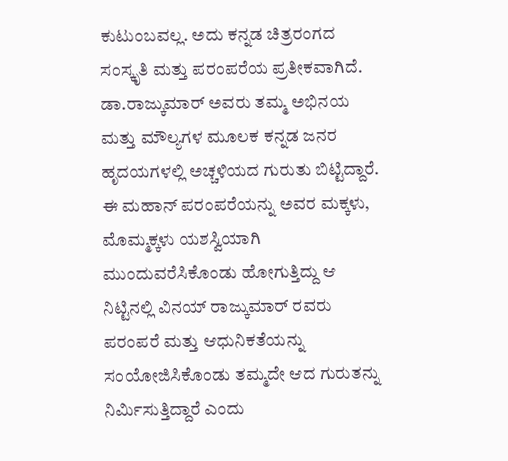ಕುಟುಂಬವಲ್ಲ. ಅದು ಕನ್ನಡ ಚಿತ್ರರಂಗದ ಸಂಸ್ಕೃತಿ ಮತ್ತು ಪರಂಪರೆಯ ಪ್ರತೀಕವಾಗಿದೆ. ಡಾ.ರಾಜ್ಕುಮಾರ್ ಅವರು ತಮ್ಮ ಅಭಿನಯ ಮತ್ತು ಮೌಲ್ಯಗಳ ಮೂಲಕ ಕನ್ನಡ ಜನರ ಹೃದಯಗಳಲ್ಲಿ ಅಚ್ಚಳಿಯದ ಗುರುತು ಬಿಟ್ಟಿದ್ದಾರೆ. ಈ ಮಹಾನ್ ಪರಂಪರೆಯನ್ನು ಅವರ ಮಕ್ಕಳು, ಮೊಮ್ಮಕ್ಕಳು ಯಶಸ್ವಿಯಾಗಿ ಮುಂದುವರೆಸಿಕೊಂಡು ಹೋಗುತ್ತಿದ್ದು ಆ ನಿಟ್ಟಿನಲ್ಲಿ ವಿನಯ್ ರಾಜ್ಕುಮಾರ್ ರವರು ಪರಂಪರೆ ಮತ್ತು ಆಧುನಿಕತೆಯನ್ನು ಸಂಯೋಜಿಸಿಕೊಂಡು ತಮ್ಮದೇ ಆದ ಗುರುತನ್ನು ನಿರ್ಮಿಸುತ್ತಿದ್ದಾರೆ ಎಂದು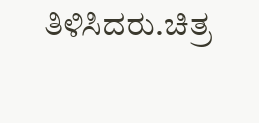ತಿಳಿಸಿದರು.ಚಿತ್ರ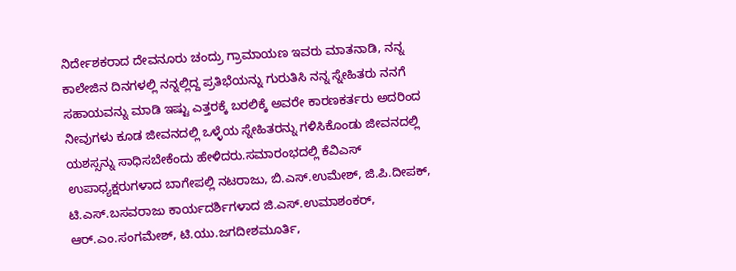ನಿರ್ದೇಶಕರಾದ ದೇವನೂರು ಚಂದ್ರು ಗ್ರಾಮಾಯಣ ಇವರು ಮಾತನಾಡಿ, ನನ್ನ ಕಾಲೇಜಿನ ದಿನಗಳಲ್ಲಿ ನನ್ನಲ್ಲಿದ್ದ ಪ್ರತಿಭೆಯನ್ನು ಗುರುತಿಸಿ ನನ್ನ ಸ್ನೇಹಿತರು ನನಗೆ ಸಹಾಯವನ್ನು ಮಾಡಿ ಇಷ್ಟು ಎತ್ತರಕ್ಕೆ ಬರಲಿಕ್ಕೆ ಅವರೇ ಕಾರಣಕರ್ತರು ಅದರಿಂದ ನೀವುಗಳು ಕೂಡ ಜೀವನದಲ್ಲಿ ಒಳ್ಳೆಯ ಸ್ನೇಹಿತರನ್ನು ಗಳಿಸಿಕೊಂಡು ಜೀವನದಲ್ಲಿ ಯಶಸ್ಸನ್ನು ಸಾಧಿಸಬೇಕೆಂದು ಹೇಳಿದರು.ಸಮಾರಂಭದಲ್ಲಿ ಕೆವಿಎಸ್ ಉಪಾಧ್ಯಕ್ಷರುಗಳಾದ ಬಾಗೇಪಲ್ಲಿ ನಟರಾಜು, ಬಿ.ಎಸ್.ಉಮೇಶ್, ಜಿ.ಪಿ.ದೀಪಕ್, ಟಿ.ಎಸ್.ಬಸವರಾಜು ಕಾರ್ಯದರ್ಶಿಗಳಾದ ಜಿ.ಎಸ್.ಉಮಾಶಂಕರ್, ಆರ್.ಎಂ.ಸಂಗಮೇಶ್, ಟಿ.ಯು.ಜಗದೀಶಮೂರ್ತಿ,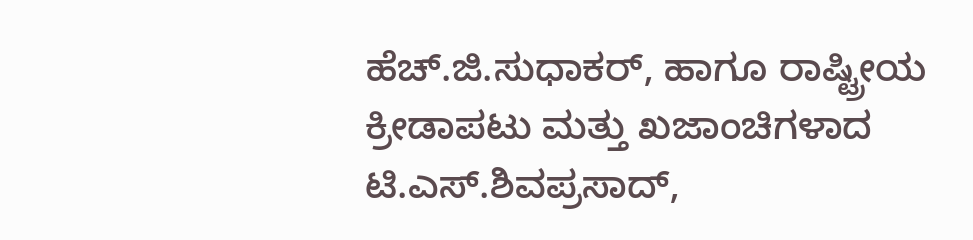ಹೆಚ್.ಜಿ.ಸುಧಾಕರ್, ಹಾಗೂ ರಾಷ್ಟ್ರೀಯ ಕ್ರೀಡಾಪಟು ಮತ್ತು ಖಜಾಂಚಿಗಳಾದ ಟಿ.ಎಸ್.ಶಿವಪ್ರಸಾದ್,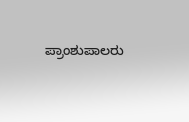ಪ್ರಾಂಶುಪಾಲರು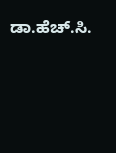ಡಾ.ಹೆಚ್.ಸಿ.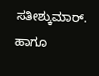ಸತೀಶ್ಕುಮಾರ್. ಹಾಗೂ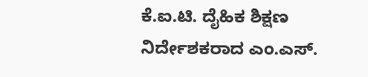ಕೆ.ಐ.ಟಿ. ದೈಹಿಕ ಶಿಕ್ಷಣ ನಿರ್ದೇಶಕರಾದ ಎಂ.ಎಸ್.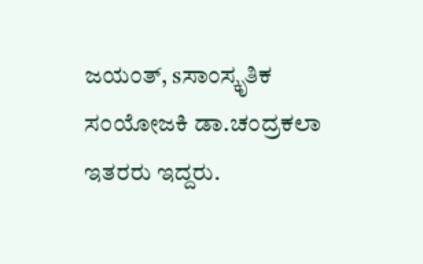ಜಯಂತ್, sಸಾಂಸ್ಕೃತಿಕ ಸಂಯೋಜಕಿ ಡಾ.ಚಂದ್ರಕಲಾ ಇತರರು ಇದ್ದರು.